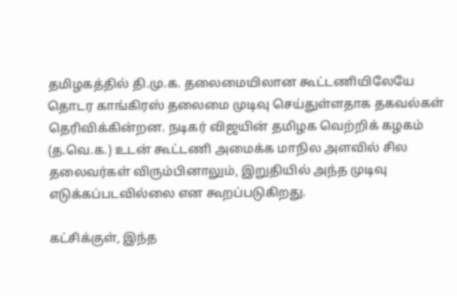தமிழகத்தில் தி.மு.க. தலைமையிலான கூட்டணியிலேயே தொடர காங்கிரஸ் தலைமை முடிவு செய்துள்ளதாக தகவல்கள் தெரிவிக்கின்றன. நடிகர் விஜயின் தமிழக வெற்றிக் கழகம் (த.வெ.க.) உடன் கூட்டணி அமைக்க மாநில அளவில் சில தலைவர்கள் விரும்பினாலும், இறுதியில் அந்த முடிவு எடுக்கப்படவில்லை என கூறப்படுகிறது.

கட்சிக்குள், இந்த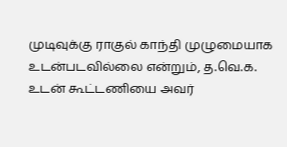முடிவுக்கு ராகுல் காந்தி முழுமையாக உடன்படவில்லை என்றும், த.வெ.க. உடன் கூட்டணியை அவர்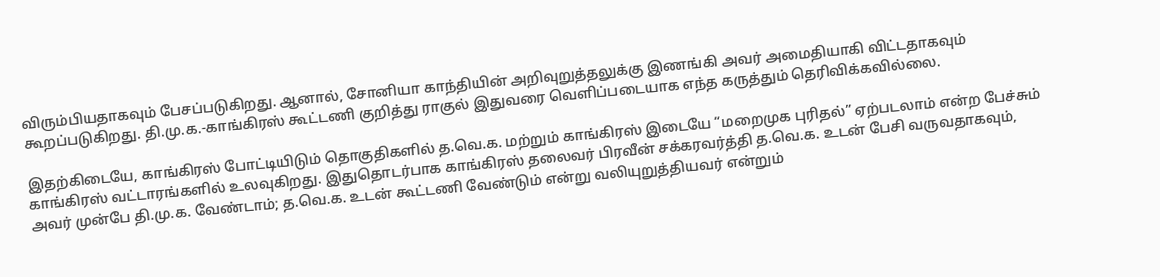விரும்பியதாகவும் பேசப்படுகிறது. ஆனால், சோனியா காந்தியின் அறிவுறுத்தலுக்கு இணங்கி அவர் அமைதியாகி விட்டதாகவும் கூறப்படுகிறது. தி.மு.க.-காங்கிரஸ் கூட்டணி குறித்து ராகுல் இதுவரை வெளிப்படையாக எந்த கருத்தும் தெரிவிக்கவில்லை.

இதற்கிடையே, காங்கிரஸ் போட்டியிடும் தொகுதிகளில் த.வெ.க. மற்றும் காங்கிரஸ் இடையே “மறைமுக புரிதல்” ஏற்படலாம் என்ற பேச்சும் காங்கிரஸ் வட்டாரங்களில் உலவுகிறது. இதுதொடர்பாக காங்கிரஸ் தலைவர் பிரவீன் சக்கரவர்த்தி த.வெ.க. உடன் பேசி வருவதாகவும், அவர் முன்பே தி.மு.க. வேண்டாம்; த.வெ.க. உடன் கூட்டணி வேண்டும் என்று வலியுறுத்தியவர் என்றும்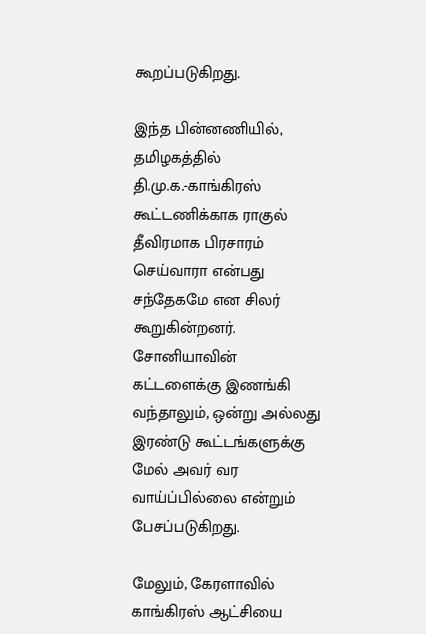கூறப்படுகிறது.

இந்த பின்னணியில், தமிழகத்தில் தி.மு.க.-காங்கிரஸ் கூட்டணிக்காக ராகுல் தீவிரமாக பிரசாரம் செய்வாரா என்பது சந்தேகமே என சிலர் கூறுகின்றனர். சோனியாவின் கட்டளைக்கு இணங்கி வந்தாலும், ஒன்று அல்லது இரண்டு கூட்டங்களுக்கு மேல் அவர் வர வாய்ப்பில்லை என்றும் பேசப்படுகிறது.

மேலும், கேரளாவில் காங்கிரஸ் ஆட்சியை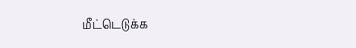மீட்டெடுக்க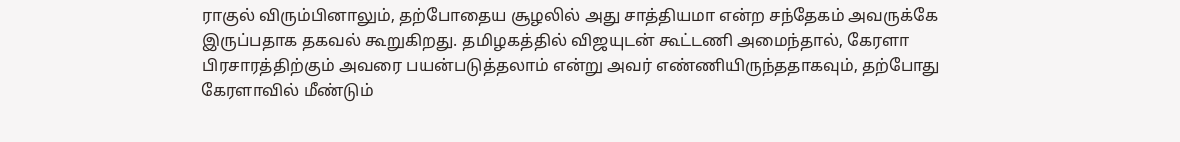ராகுல் விரும்பினாலும், தற்போதைய சூழலில் அது சாத்தியமா என்ற சந்தேகம் அவருக்கே இருப்பதாக தகவல் கூறுகிறது. தமிழகத்தில் விஜயுடன் கூட்டணி அமைந்தால், கேரளா பிரசாரத்திற்கும் அவரை பயன்படுத்தலாம் என்று அவர் எண்ணியிருந்ததாகவும், தற்போது கேரளாவில் மீண்டும்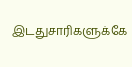இடதுசாரிகளுக்கே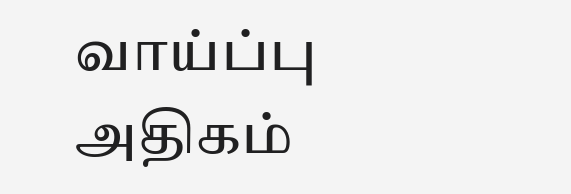வாய்ப்பு அதிகம்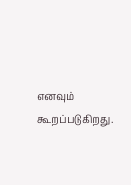எனவும் கூறப்படுகிறது.